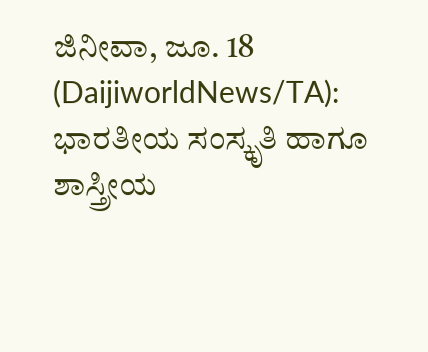ಜಿನೀವಾ, ಜೂ. 18 (DaijiworldNews/TA): ಭಾರತೀಯ ಸಂಸ್ಕೃತಿ ಹಾಗೂ ಶಾಸ್ತ್ರೀಯ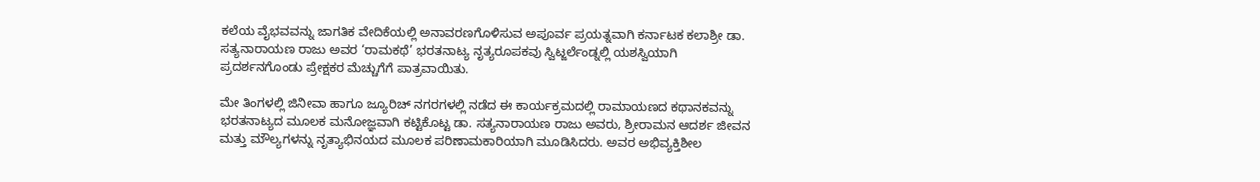ಕಲೆಯ ವೈಭವವನ್ನು ಜಾಗತಿಕ ವೇದಿಕೆಯಲ್ಲಿ ಅನಾವರಣಗೊಳಿಸುವ ಅಪೂರ್ವ ಪ್ರಯತ್ನವಾಗಿ ಕರ್ನಾಟಕ ಕಲಾಶ್ರೀ ಡಾ. ಸತ್ಯನಾರಾಯಣ ರಾಜು ಅವರ ‘ರಾಮಕಥೆ’ ಭರತನಾಟ್ಯ ನೃತ್ಯರೂಪಕವು ಸ್ವಿಟ್ಜರ್ಲೆಂಡ್ನಲ್ಲಿ ಯಶಸ್ವಿಯಾಗಿ ಪ್ರದರ್ಶನಗೊಂಡು ಪ್ರೇಕ್ಷಕರ ಮೆಚ್ಚುಗೆಗೆ ಪಾತ್ರವಾಯಿತು.

ಮೇ ತಿಂಗಳಲ್ಲಿ ಜಿನೀವಾ ಹಾಗೂ ಜ್ಯೂರಿಚ್ ನಗರಗಳಲ್ಲಿ ನಡೆದ ಈ ಕಾರ್ಯಕ್ರಮದಲ್ಲಿ ರಾಮಾಯಣದ ಕಥಾನಕವನ್ನು ಭರತನಾಟ್ಯದ ಮೂಲಕ ಮನೋಜ್ಞವಾಗಿ ಕಟ್ಟಿಕೊಟ್ಟ ಡಾ. ಸತ್ಯನಾರಾಯಣ ರಾಜು ಅವರು, ಶ್ರೀರಾಮನ ಆದರ್ಶ ಜೀವನ ಮತ್ತು ಮೌಲ್ಯಗಳನ್ನು ನೃತ್ಯಾಭಿನಯದ ಮೂಲಕ ಪರಿಣಾಮಕಾರಿಯಾಗಿ ಮೂಡಿಸಿದರು. ಅವರ ಅಭಿವ್ಯಕ್ತಿಶೀಲ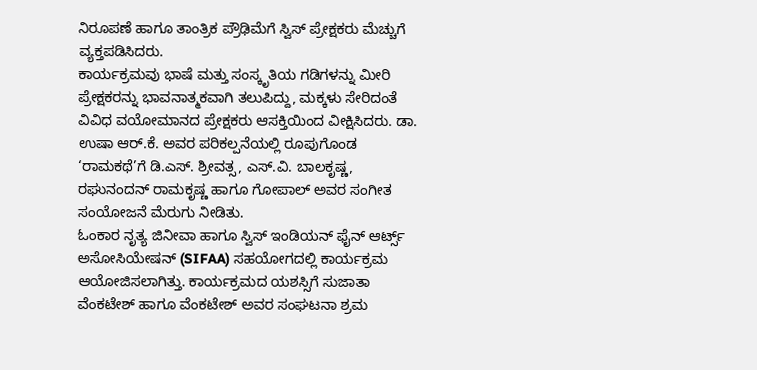ನಿರೂಪಣೆ ಹಾಗೂ ತಾಂತ್ರಿಕ ಪ್ರೌಢಿಮೆಗೆ ಸ್ವಿಸ್ ಪ್ರೇಕ್ಷಕರು ಮೆಚ್ಚುಗೆ ವ್ಯಕ್ತಪಡಿಸಿದರು.
ಕಾರ್ಯಕ್ರಮವು ಭಾಷೆ ಮತ್ತು ಸಂಸ್ಕೃತಿಯ ಗಡಿಗಳನ್ನು ಮೀರಿ ಪ್ರೇಕ್ಷಕರನ್ನು ಭಾವನಾತ್ಮಕವಾಗಿ ತಲುಪಿದ್ದು, ಮಕ್ಕಳು ಸೇರಿದಂತೆ ವಿವಿಧ ವಯೋಮಾನದ ಪ್ರೇಕ್ಷಕರು ಆಸಕ್ತಿಯಿಂದ ವೀಕ್ಷಿಸಿದರು. ಡಾ. ಉಷಾ ಆರ್.ಕೆ. ಅವರ ಪರಿಕಲ್ಪನೆಯಲ್ಲಿ ರೂಪುಗೊಂಡ ‘ರಾಮಕಥೆ’ಗೆ ಡಿ.ಎಸ್. ಶ್ರೀವತ್ಸ, ಎಸ್.ವಿ. ಬಾಲಕೃಷ್ಣ, ರಘುನಂದನ್ ರಾಮಕೃಷ್ಣ ಹಾಗೂ ಗೋಪಾಲ್ ಅವರ ಸಂಗೀತ ಸಂಯೋಜನೆ ಮೆರುಗು ನೀಡಿತು.
ಓಂಕಾರ ನೃತ್ಯ ಜಿನೀವಾ ಹಾಗೂ ಸ್ವಿಸ್ ಇಂಡಿಯನ್ ಫೈನ್ ಆರ್ಟ್ಸ್ ಅಸೋಸಿಯೇಷನ್ (SIFAA) ಸಹಯೋಗದಲ್ಲಿ ಕಾರ್ಯಕ್ರಮ ಆಯೋಜಿಸಲಾಗಿತ್ತು. ಕಾರ್ಯಕ್ರಮದ ಯಶಸ್ಸಿಗೆ ಸುಜಾತಾ ವೆಂಕಟೇಶ್ ಹಾಗೂ ವೆಂಕಟೇಶ್ ಅವರ ಸಂಘಟನಾ ಶ್ರಮ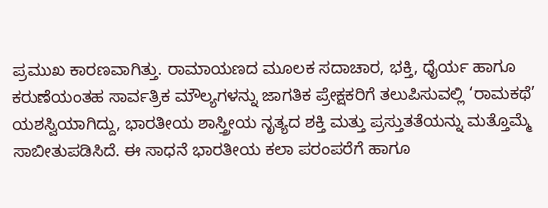ಪ್ರಮುಖ ಕಾರಣವಾಗಿತ್ತು. ರಾಮಾಯಣದ ಮೂಲಕ ಸದಾಚಾರ, ಭಕ್ತಿ, ಧೈರ್ಯ ಹಾಗೂ ಕರುಣೆಯಂತಹ ಸಾರ್ವತ್ರಿಕ ಮೌಲ್ಯಗಳನ್ನು ಜಾಗತಿಕ ಪ್ರೇಕ್ಷಕರಿಗೆ ತಲುಪಿಸುವಲ್ಲಿ ‘ರಾಮಕಥೆ’ ಯಶಸ್ವಿಯಾಗಿದ್ದು, ಭಾರತೀಯ ಶಾಸ್ತ್ರೀಯ ನೃತ್ಯದ ಶಕ್ತಿ ಮತ್ತು ಪ್ರಸ್ತುತತೆಯನ್ನು ಮತ್ತೊಮ್ಮೆ ಸಾಬೀತುಪಡಿಸಿದೆ. ಈ ಸಾಧನೆ ಭಾರತೀಯ ಕಲಾ ಪರಂಪರೆಗೆ ಹಾಗೂ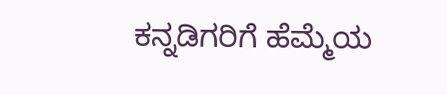ಕನ್ನಡಿಗರಿಗೆ ಹೆಮ್ಮೆಯ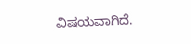ವಿಷಯವಾಗಿದೆ.